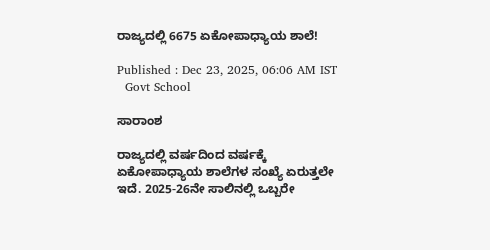ರಾಜ್ಯದಲ್ಲಿ 6675 ಏಕೋಪಾಧ್ಯಾಯ ಶಾಲೆ!

Published : Dec 23, 2025, 06:06 AM IST
  Govt School

ಸಾರಾಂಶ

ರಾಜ್ಯದಲ್ಲಿ ವರ್ಷದಿಂದ ವರ್ಷಕ್ಕೆ ಏಕೋಪಾಧ್ಯಾಯ ಶಾಲೆಗಳ ಸಂಖ್ಯೆ ಏರುತ್ತಲೇ ಇದೆ. 2025-26ನೇ ಸಾಲಿನಲ್ಲಿ ಒಬ್ಬರೇ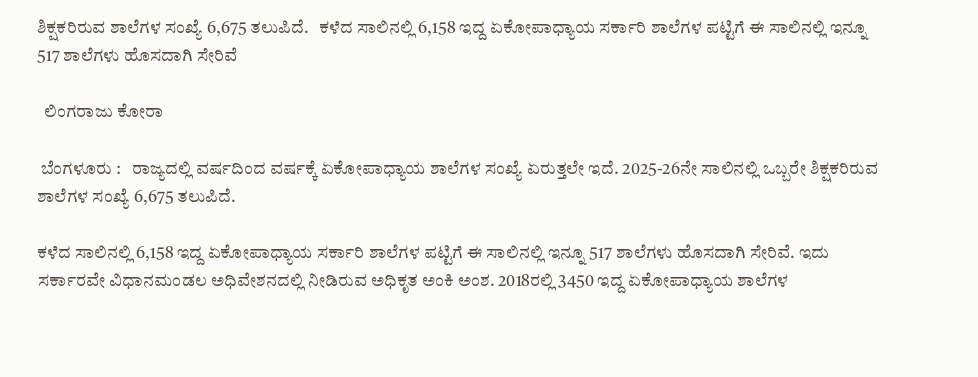ಶಿಕ್ಷಕರಿರುವ ಶಾಲೆಗಳ ಸಂಖ್ಯೆ 6,675 ತಲುಪಿದೆ.   ಕಳೆದ ಸಾಲಿನಲ್ಲಿ 6,158 ಇದ್ದ ಏಕೋಪಾಧ್ಯಾಯ ಸರ್ಕಾರಿ ಶಾಲೆಗಳ ಪಟ್ಟಿಗೆ ಈ ಸಾಲಿನಲ್ಲಿ ಇನ್ನೂ 517 ಶಾಲೆಗಳು ಹೊಸದಾಗಿ ಸೇರಿವೆ

  ಲಿಂಗರಾಜು ಕೋರಾ

 ಬೆಂಗಳೂರು :   ರಾಜ್ಯದಲ್ಲಿ ವರ್ಷದಿಂದ ವರ್ಷಕ್ಕೆ ಏಕೋಪಾಧ್ಯಾಯ ಶಾಲೆಗಳ ಸಂಖ್ಯೆ ಏರುತ್ತಲೇ ಇದೆ. 2025-26ನೇ ಸಾಲಿನಲ್ಲಿ ಒಬ್ಬರೇ ಶಿಕ್ಷಕರಿರುವ ಶಾಲೆಗಳ ಸಂಖ್ಯೆ 6,675 ತಲುಪಿದೆ.

ಕಳೆದ ಸಾಲಿನಲ್ಲಿ 6,158 ಇದ್ದ ಏಕೋಪಾಧ್ಯಾಯ ಸರ್ಕಾರಿ ಶಾಲೆಗಳ ಪಟ್ಟಿಗೆ ಈ ಸಾಲಿನಲ್ಲಿ ಇನ್ನೂ 517 ಶಾಲೆಗಳು ಹೊಸದಾಗಿ ಸೇರಿವೆ. ಇದು ಸರ್ಕಾರವೇ ವಿಧಾನಮಂಡಲ ಅಧಿವೇಶನದಲ್ಲಿ ನೀಡಿರುವ ಅಧಿಕೃತ ಅಂಕಿ ಅಂಶ. 2018ರಲ್ಲಿ 3450 ಇದ್ದ ಏಕೋಪಾಧ್ಯಾಯ ಶಾಲೆಗಳ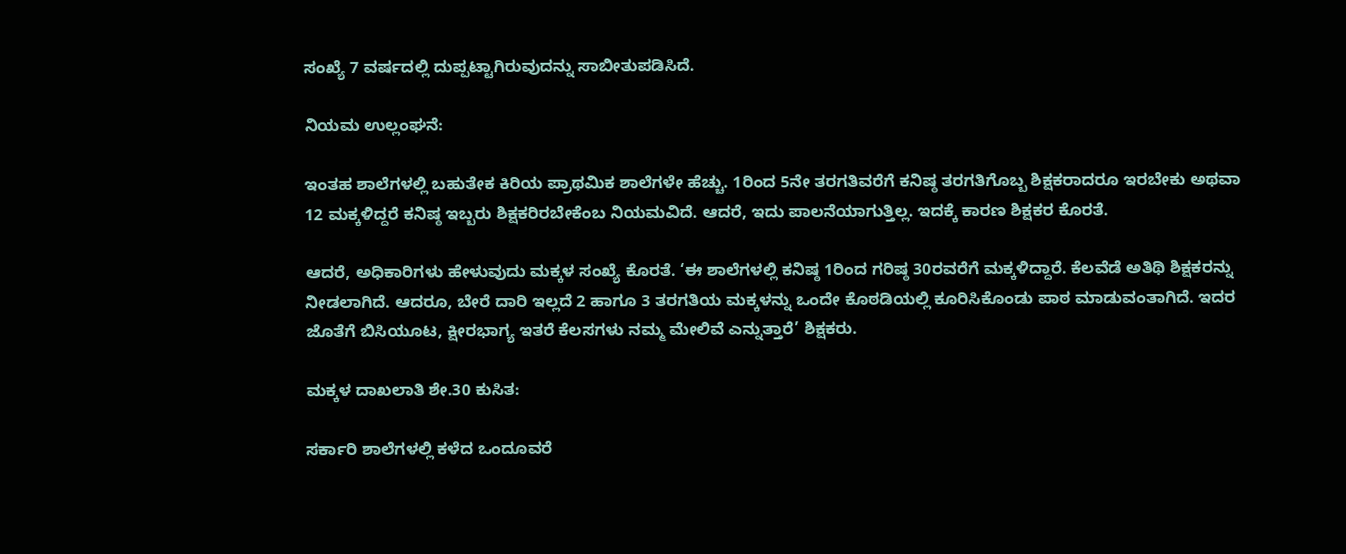ಸಂಖ್ಯೆ 7 ವರ್ಷದಲ್ಲಿ ದುಪ್ಪಟ್ಟಾಗಿರುವುದನ್ನು ಸಾಬೀತುಪಡಿಸಿದೆ.

ನಿಯಮ ಉಲ್ಲಂಘನೆ:

ಇಂತಹ ಶಾಲೆಗಳಲ್ಲಿ ಬಹುತೇಕ ಕಿರಿಯ ಪ್ರಾಥಮಿಕ ಶಾಲೆಗಳೇ ಹೆಚ್ಚು. 1ರಿಂದ 5ನೇ ತರಗತಿವರೆಗೆ ಕನಿಷ್ಠ ತರಗತಿಗೊಬ್ಬ ಶಿಕ್ಷಕರಾದರೂ ಇರಬೇಕು ಅಥವಾ 12 ಮಕ್ಕಳಿದ್ದರೆ ಕನಿಷ್ಠ ಇಬ್ಬರು ಶಿಕ್ಷಕರಿರಬೇಕೆಂಬ ನಿಯಮವಿದೆ. ಆದರೆ, ಇದು ಪಾಲನೆಯಾಗುತ್ತಿಲ್ಲ. ಇದಕ್ಕೆ ಕಾರಣ ಶಿಕ್ಷಕರ ಕೊರತೆ.

ಆದರೆ, ಅಧಿಕಾರಿಗಳು ಹೇಳುವುದು ಮಕ್ಕಳ ಸಂಖ್ಯೆ ಕೊರತೆ. ‘ಈ ಶಾಲೆಗಳಲ್ಲಿ ಕನಿಷ್ಠ 1ರಿಂದ ಗರಿಷ್ಠ 30ರವರೆಗೆ ಮಕ್ಕಳಿದ್ದಾರೆ. ಕೆಲವೆಡೆ ಅತಿಥಿ ಶಿಕ್ಷಕರನ್ನು ನೀಡಲಾಗಿದೆ. ಆದರೂ, ಬೇರೆ ದಾರಿ ಇಲ್ಲದೆ 2 ಹಾಗೂ 3 ತರಗತಿಯ ಮಕ್ಕಳನ್ನು ಒಂದೇ ಕೊಠಡಿಯಲ್ಲಿ ಕೂರಿಸಿಕೊಂಡು ಪಾಠ ಮಾಡುವಂತಾಗಿದೆ. ಇದರ ಜೊತೆಗೆ ಬಿಸಿಯೂಟ, ಕ್ಷೀರಭಾಗ್ಯ ಇತರೆ ಕೆಲಸಗಳು ನಮ್ಮ ಮೇಲಿವೆ ಎನ್ನುತ್ತಾರೆ’ ಶಿಕ್ಷಕರು.

ಮಕ್ಕಳ ದಾಖಲಾತಿ ಶೇ.30 ಕುಸಿತ:

ಸರ್ಕಾರಿ ಶಾಲೆಗಳಲ್ಲಿ ಕಳೆದ ಒಂದೂವರೆ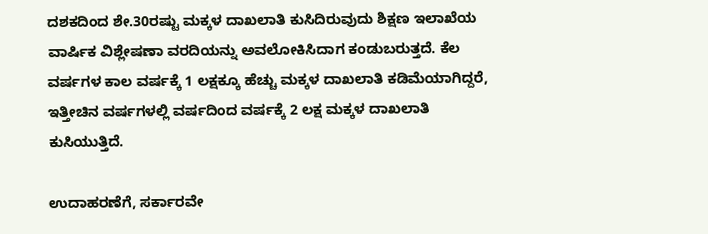ದಶಕದಿಂದ ಶೇ.30ರಷ್ಟು ಮಕ್ಕಳ ದಾಖಲಾತಿ ಕುಸಿದಿರುವುದು ಶಿಕ್ಷಣ ಇಲಾಖೆಯ ವಾರ್ಷಿಕ ವಿಶ್ಲೇಷಣಾ ವರದಿಯನ್ನು ಅವಲೋಕಿಸಿದಾಗ ಕಂಡುಬರುತ್ತದೆ. ಕೆಲ ವರ್ಷಗಳ ಕಾಲ ವರ್ಷಕ್ಕೆ 1 ಲಕ್ಷಕ್ಕೂ ಹೆಚ್ಚು ಮಕ್ಕಳ ದಾಖಲಾತಿ ಕಡಿಮೆಯಾಗಿದ್ದರೆ, ಇತ್ತೀಚಿನ ವರ್ಷಗಳಲ್ಲಿ ವರ್ಷದಿಂದ ವರ್ಷಕ್ಕೆ 2 ಲಕ್ಷ ಮಕ್ಕಳ ದಾಖಲಾತಿ ಕುಸಿಯುತ್ತಿದೆ.

ಉದಾಹರಣೆಗೆ, ಸರ್ಕಾರವೇ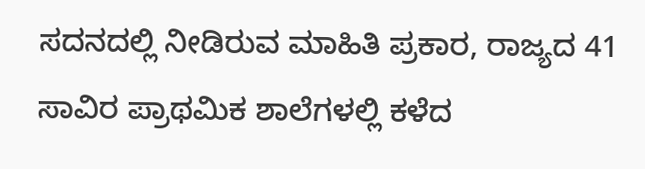ಸದನದಲ್ಲಿ ನೀಡಿರುವ ಮಾಹಿತಿ ಪ್ರಕಾರ, ರಾಜ್ಯದ 41 ಸಾವಿರ ಪ್ರಾಥಮಿಕ ಶಾಲೆಗಳಲ್ಲಿ ಕಳೆದ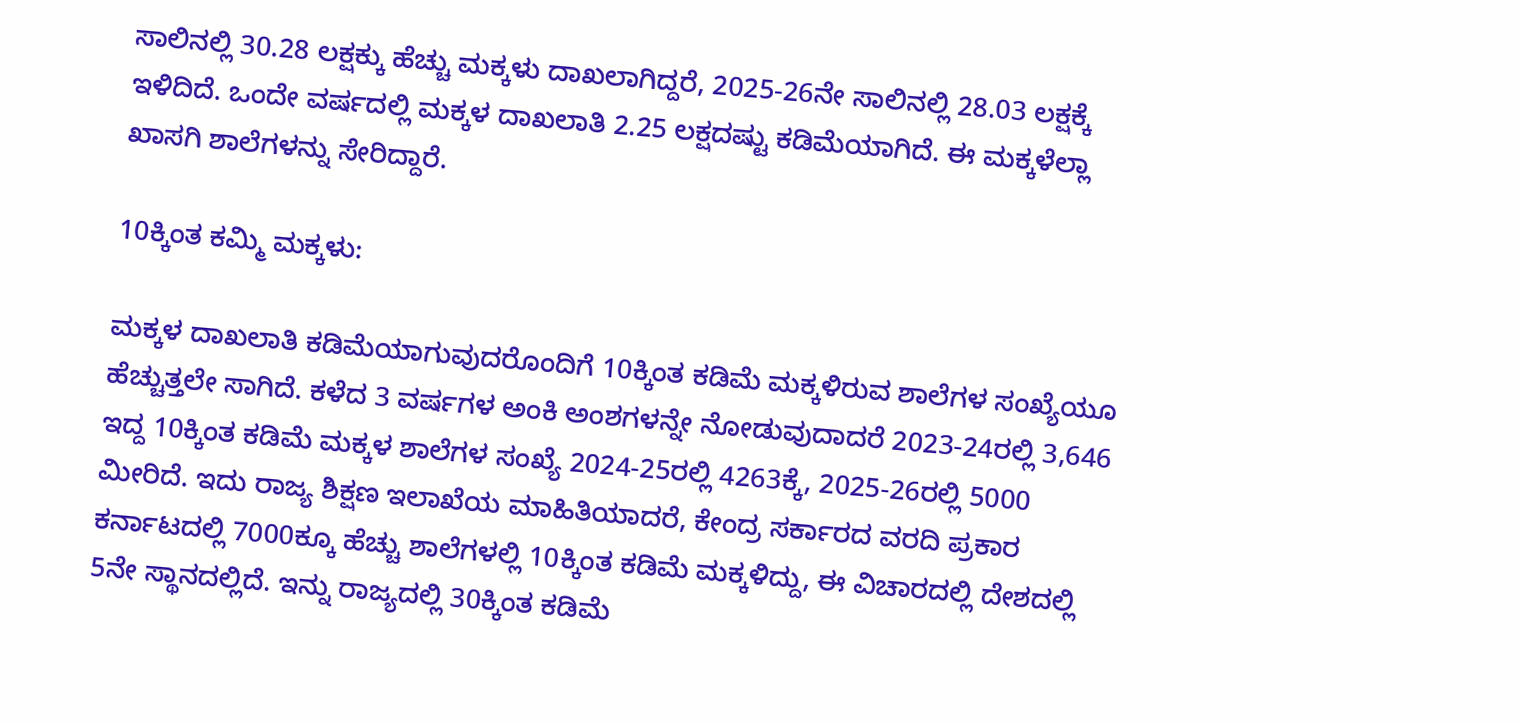ಸಾಲಿನಲ್ಲಿ 30.28 ಲಕ್ಷಕ್ಕು ಹೆಚ್ಚು ಮಕ್ಕಳು ದಾಖಲಾಗಿದ್ದರೆ, 2025-26ನೇ ಸಾಲಿನಲ್ಲಿ 28.03 ಲಕ್ಷಕ್ಕೆ ಇಳಿದಿದೆ. ಒಂದೇ ವರ್ಷದಲ್ಲಿ ಮಕ್ಕಳ ದಾಖಲಾತಿ 2.25 ಲಕ್ಷದಷ್ಟು ಕಡಿಮೆಯಾಗಿದೆ. ಈ ಮಕ್ಕಳೆಲ್ಲಾ ಖಾಸಗಿ ಶಾಲೆಗಳನ್ನು ಸೇರಿದ್ದಾರೆ.

10ಕ್ಕಿಂತ ಕಮ್ಮಿ ಮಕ್ಕಳು:

ಮಕ್ಕಳ ದಾಖಲಾತಿ ಕಡಿಮೆಯಾಗುವುದರೊಂದಿಗೆ 10ಕ್ಕಿಂತ ಕಡಿಮೆ ಮಕ್ಕಳಿರುವ ಶಾಲೆಗಳ ಸಂಖ್ಯೆಯೂ ಹೆಚ್ಚುತ್ತಲೇ ಸಾಗಿದೆ. ಕಳೆದ 3 ವರ್ಷಗಳ ಅಂಕಿ ಅಂಶಗಳನ್ನೇ ನೋಡುವುದಾದರೆ 2023-24ರಲ್ಲಿ 3,646 ಇದ್ದ 10ಕ್ಕಿಂತ ಕಡಿಮೆ ಮಕ್ಕಳ ಶಾಲೆಗಳ ಸಂಖ್ಯೆ 2024-25ರಲ್ಲಿ 4263ಕ್ಕೆ, 2025-26ರಲ್ಲಿ 5000 ಮೀರಿದೆ. ಇದು ರಾಜ್ಯ ಶಿಕ್ಷಣ ಇಲಾಖೆಯ ಮಾಹಿತಿಯಾದರೆ, ಕೇಂದ್ರ ಸರ್ಕಾರದ ವರದಿ ಪ್ರಕಾರ ಕರ್ನಾಟದಲ್ಲಿ 7000ಕ್ಕೂ ಹೆಚ್ಚು ಶಾಲೆಗಳಲ್ಲಿ 10ಕ್ಕಿಂತ ಕಡಿಮೆ ಮಕ್ಕಳಿದ್ದು, ಈ ವಿಚಾರದಲ್ಲಿ ದೇಶದಲ್ಲಿ 5ನೇ ಸ್ಥಾನದಲ್ಲಿದೆ. ಇನ್ನು ರಾಜ್ಯದಲ್ಲಿ 30ಕ್ಕಿಂತ ಕಡಿಮೆ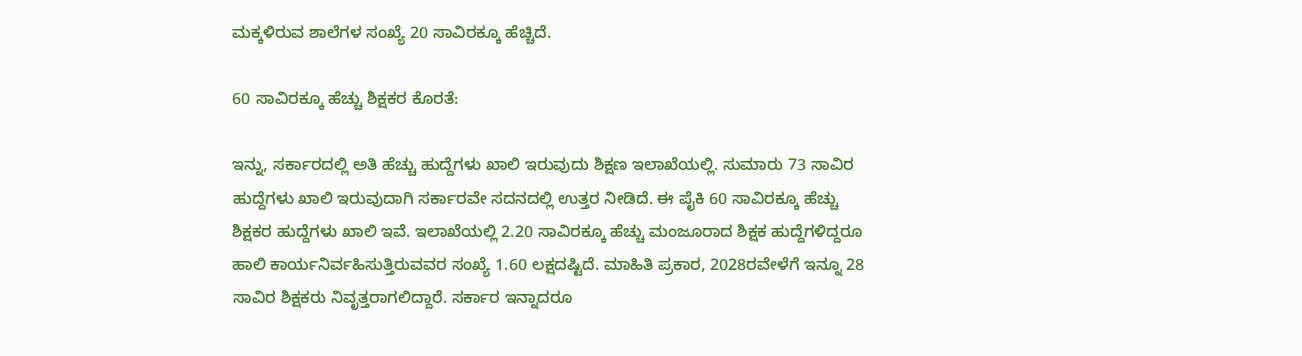ಮಕ್ಕಳಿರುವ ಶಾಲೆಗಳ ಸಂಖ್ಯೆ 20 ಸಾವಿರಕ್ಕೂ ಹೆಚ್ಚಿದೆ.

60 ಸಾವಿರಕ್ಕೂ ಹೆಚ್ಚು ಶಿಕ್ಷಕರ ಕೊರತೆ:

ಇನ್ನು, ಸರ್ಕಾರದಲ್ಲಿ ಅತಿ ಹೆಚ್ಚು ಹುದ್ದೆಗಳು ಖಾಲಿ ಇರುವುದು ಶಿಕ್ಷಣ ಇಲಾಖೆಯಲ್ಲಿ. ಸುಮಾರು 73 ಸಾವಿರ ಹುದ್ದೆಗಳು ಖಾಲಿ ಇರುವುದಾಗಿ ಸರ್ಕಾರವೇ ಸದನದಲ್ಲಿ ಉತ್ತರ ನೀಡಿದೆ. ಈ ಪೈಕಿ 60 ಸಾವಿರಕ್ಕೂ ಹೆಚ್ಚು ಶಿಕ್ಷಕರ ಹುದ್ದೆಗಳು ಖಾಲಿ ಇವೆ. ಇಲಾಖೆಯಲ್ಲಿ 2.20 ಸಾವಿರಕ್ಕೂ ಹೆಚ್ಚು ಮಂಜೂರಾದ ಶಿಕ್ಷಕ ಹುದ್ದೆಗಳಿದ್ದರೂ ಹಾಲಿ ಕಾರ್ಯನಿರ್ವಹಿಸುತ್ತಿರುವವರ ಸಂಖ್ಯೆ 1.60 ಲಕ್ಷದಷ್ಟಿದೆ. ಮಾಹಿತಿ ಪ್ರಕಾರ, 2028ರವೇಳೆಗೆ ಇನ್ನೂ 28 ಸಾವಿರ ಶಿಕ್ಷಕರು ನಿವೃತ್ತರಾಗಲಿದ್ದಾರೆ. ಸರ್ಕಾರ ಇನ್ನಾದರೂ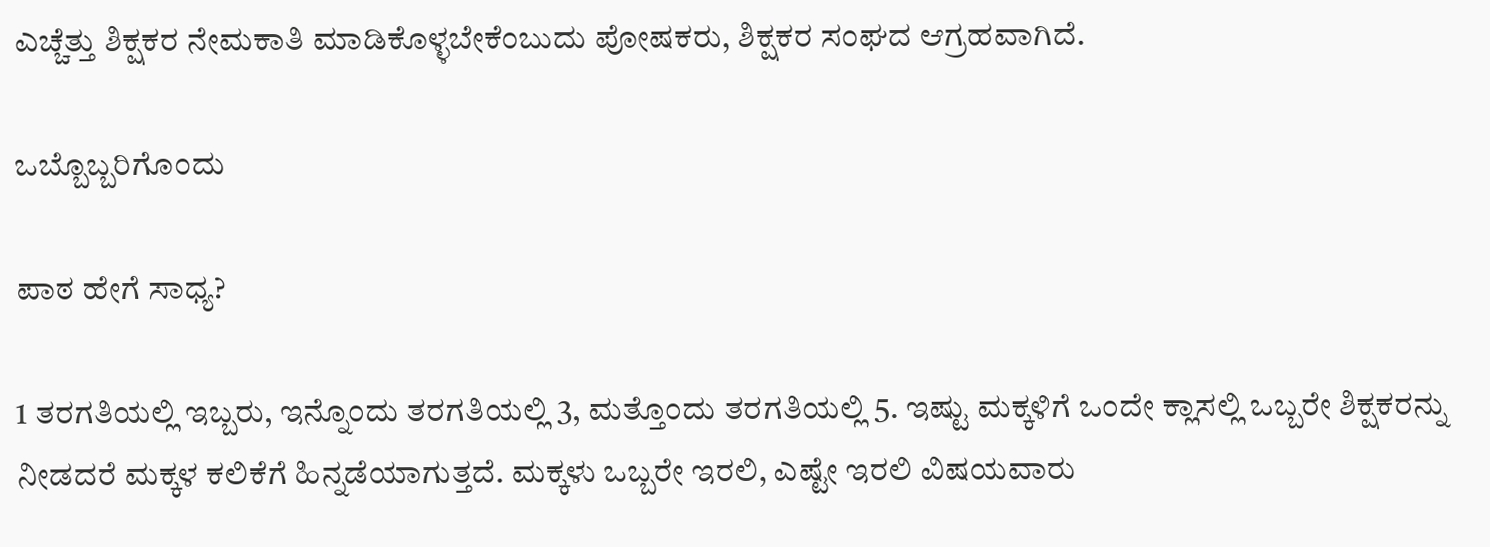ಎಚ್ಚೆತ್ತು ಶಿಕ್ಷಕರ ನೇಮಕಾತಿ ಮಾಡಿಕೊಳ್ಳಬೇಕೆಂಬುದು ಪೋಷಕರು, ಶಿಕ್ಷಕರ ಸಂಘದ ಆಗ್ರಹವಾಗಿದೆ.

ಒಬ್ಬೊಬ್ಬರಿಗೊಂದು

ಪಾಠ ಹೇಗೆ ಸಾಧ್ಯ?

1 ತರಗತಿಯಲ್ಲಿ ಇಬ್ಬರು, ಇನ್ನೊಂದು ತರಗತಿಯಲ್ಲಿ 3, ಮತ್ತೊಂದು ತರಗತಿಯಲ್ಲಿ 5. ಇಷ್ಟು ಮಕ್ಕಳಿಗೆ ಒಂದೇ ಕ್ಲಾಸಲ್ಲಿ ಒಬ್ಬರೇ ಶಿಕ್ಷಕರನ್ನು ನೀಡದರೆ ಮಕ್ಕಳ ಕಲಿಕೆಗೆ ಹಿನ್ನಡೆಯಾಗುತ್ತದೆ. ಮಕ್ಕಳು ಒಬ್ಬರೇ ಇರಲಿ, ಎಷ್ಟೇ ಇರಲಿ ವಿಷಯವಾರು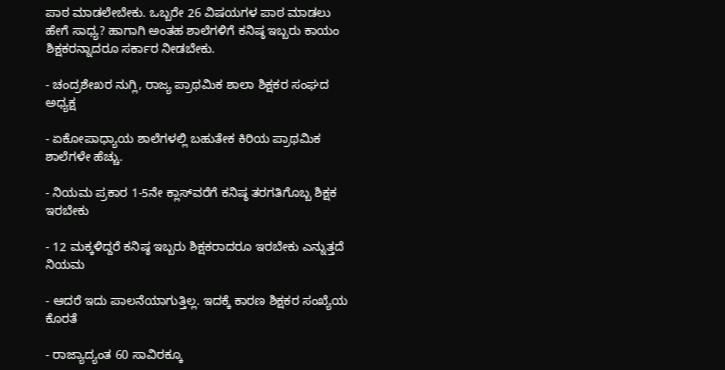ಪಾಠ ಮಾಡಲೇಬೇಕು. ಒಬ್ಬರೇ 26 ವಿಷಯಗಳ ಪಾಠ ಮಾಡಲು ಹೇಗೆ ಸಾಧ್ಯ? ಹಾಗಾಗಿ ಅಂತಹ ಶಾಲೆಗಳಿಗೆ ಕನಿಷ್ಠ ಇಬ್ಬರು ಕಾಯಂ ಶಿಕ್ಷಕರನ್ನಾದರೂ ಸರ್ಕಾರ ನೀಡಬೇಕು.

- ಚಂದ್ರಶೇಖರ ನುಗ್ಲಿ, ರಾಜ್ಯ ಪ್ರಾಥಮಿಕ ಶಾಲಾ ಶಿಕ್ಷಕರ ಸಂಘದ ಅಧ್ಯಕ್ಷ

- ಏಕೋಪಾಧ್ಯಾಯ ಶಾಲೆಗಳಲ್ಲಿ ಬಹುತೇಕ ಕಿರಿಯ ಪ್ರಾಥಮಿಕ ಶಾಲೆಗಳೇ ಹೆಚ್ಚು.

- ನಿಯಮ ಪ್ರಕಾರ 1-5ನೇ ಕ್ಲಾಸ್‌ವರೆಗೆ ಕನಿಷ್ಠ ತರಗತಿಗೊಬ್ಬ ಶಿಕ್ಷಕ ಇರಬೇಕು

- 12 ಮಕ್ಕಳಿದ್ದರೆ ಕನಿಷ್ಠ ಇಬ್ಬರು ಶಿಕ್ಷಕರಾದರೂ ಇರಬೇಕು ಎನ್ನುತ್ತದೆ ನಿಯಮ

- ಆದರೆ ಇದು ಪಾಲನೆಯಾಗುತ್ತಿಲ್ಲ. ಇದಕ್ಕೆ ಕಾರಣ ಶಿಕ್ಷಕರ ಸಂಖ್ಯೆಯ ಕೊರತೆ

- ರಾಜ್ಯಾದ್ಯಂತ 60 ಸಾವಿರಕ್ಕೂ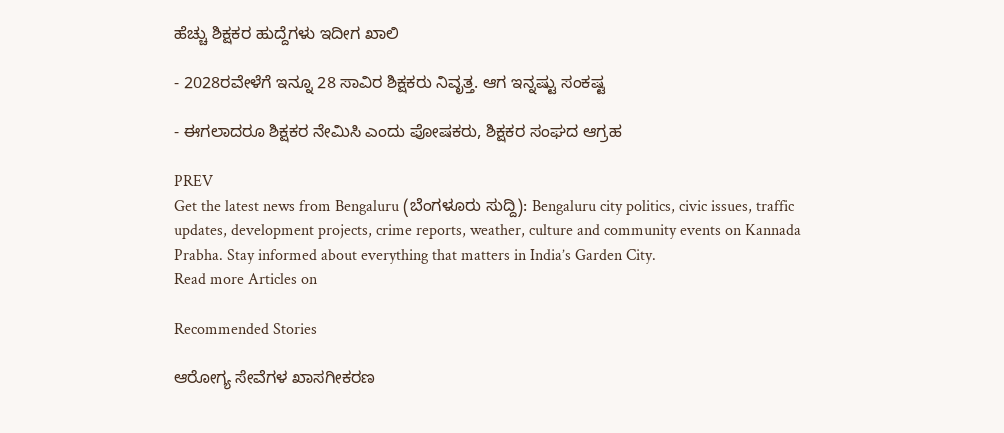ಹೆಚ್ಚು ಶಿಕ್ಷಕರ ಹುದ್ದೆಗಳು ಇದೀಗ ಖಾಲಿ

- 2028ರವೇಳೆಗೆ ಇನ್ನೂ 28 ಸಾವಿರ ಶಿಕ್ಷಕರು ನಿವೃತ್ತ. ಆಗ ಇನ್ನಷ್ಟು ಸಂಕಷ್ಟ

- ಈಗಲಾದರೂ ಶಿಕ್ಷಕರ ನೇಮಿಸಿ ಎಂದು ಪೋಷಕರು, ಶಿಕ್ಷಕರ ಸಂಘದ ಆಗ್ರಹ

PREV
Get the latest news from Bengaluru (ಬೆಂಗಳೂರು ಸುದ್ದಿ): Bengaluru city politics, civic issues, traffic updates, development projects, crime reports, weather, culture and community events on Kannada Prabha. Stay informed about everything that matters in India’s Garden City.
Read more Articles on

Recommended Stories

ಆರೋಗ್ಯ ಸೇವೆಗಳ ಖಾಸಗೀಕರಣ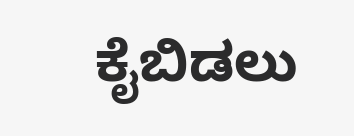ಕೈಬಿಡಲು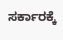ಸರ್ಕಾರಕ್ಕೆ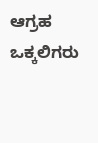ಆಗ್ರಹ
ಒಕ್ಕಲಿಗರು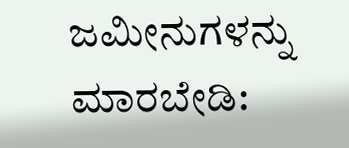ಜಮೀನುಗಳನ್ನು ಮಾರಬೇಡಿ: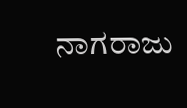ನಾಗರಾಜು